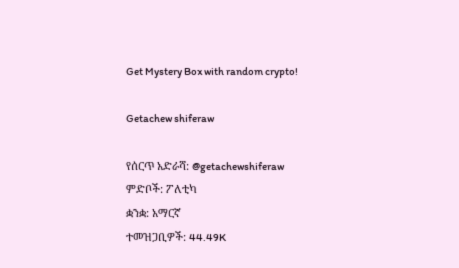Get Mystery Box with random crypto!

Getachew shiferaw

የሰርጥ አድራሻ: @getachewshiferaw
ምድቦች: ፖለቲካ
ቋንቋ: አማርኛ
ተመዝጋቢዎች: 44.49K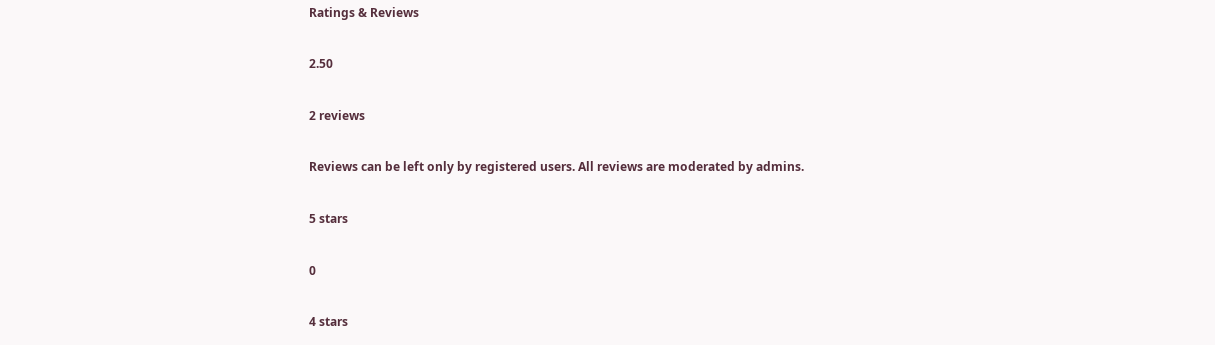Ratings & Reviews

2.50

2 reviews

Reviews can be left only by registered users. All reviews are moderated by admins.

5 stars

0

4 stars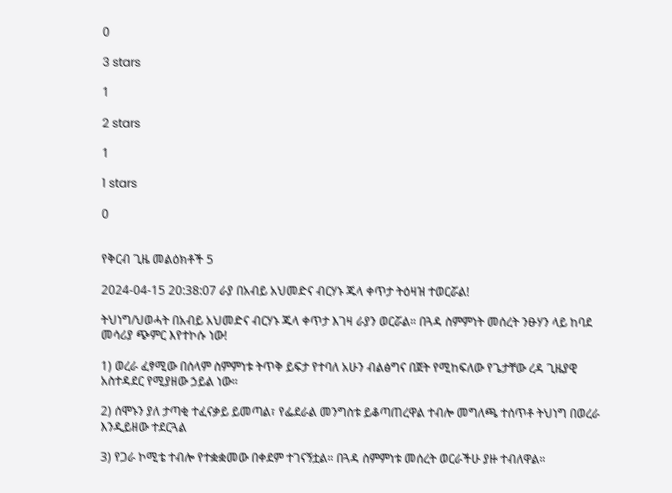0

3 stars

1

2 stars

1

1 stars

0


የቅርብ ጊዜ መልዕክቶች 5

2024-04-15 20:38:07 ራያ በአብይ አህመድና ብርሃኑ ጁላ ቀጥታ ትዕዛዝ ተወርሯል!

ትህነግ/ህወሓት በአብይ አህመድና ብርሃኑ ጁላ ቀጥታ እገዛ ራያን ወርሯል። በጓዳ ስምምነት መሰረት ንፁሃን ላይ ከባደ መሳሪያ ጭምር እየተኮሱ ነው!

1) ወረራ ፈፃሚው በሰላም ስምምነቱ ትጥቅ ይፍታ የተባለ አሁን ብልፅግና በጀት የሚከፍለው የጌታቸው ረዳ ጊዜያዊ አስተዳደር የሚያዘው ኃይል ነው።

2) ሰሞኑን ያለ ታጣቂ ተፈናቃይ ይመጣል፣ የፌደራል መንግስቱ ይቆጣጠረዋል ተብሎ መግለጫ ተሰጥቶ ትህነግ በወረራ እንዲይዘው ተደርጓል

3) የጋራ ኮሚቴ ተብሎ የተቋቋመው በቀደም ተገናኝቷል። በጓዳ ስምምነቱ መሰረት ወርራችሁ ያዙ ተብለዋል።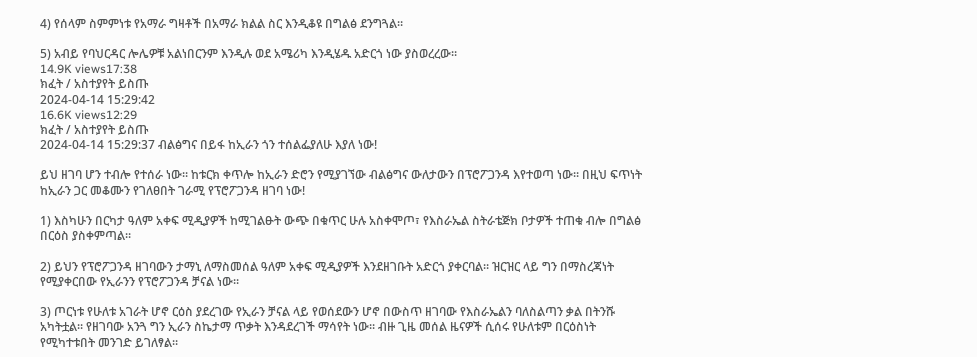4) የሰላም ስምምነቱ የአማራ ግዛቶች በአማራ ክልል ስር እንዲቆዩ በግልፅ ደንግጓል።

5) አብይ የባህርዳር ሎሌዎቹ አልነበርንም እንዲሉ ወደ አሜሪካ እንዲሄዱ አድርጎ ነው ያስወረረው።
14.9K views17:38
ክፈት / አስተያየት ይስጡ
2024-04-14 15:29:42
16.6K views12:29
ክፈት / አስተያየት ይስጡ
2024-04-14 15:29:37 ብልፅግና በይፋ ከኢራን ጎን ተሰልፌያለሁ እያለ ነው!

ይህ ዘገባ ሆን ተብሎ የተሰራ ነው። ከቱርክ ቀጥሎ ከኢራን ድሮን የሚያገኘው ብልፅግና ውለታውን በፕሮፖጋንዳ እየተወጣ ነው። በዚህ ፍጥነት ከኢራን ጋር መቆሙን የገለፀበት ገራሚ የፕሮፖጋንዳ ዘገባ ነው!

1) እስካሁን በርካታ ዓለም አቀፍ ሚዲያዎች ከሚገልፁት ውጭ በቁጥር ሁሉ አስቀሞጦ፣ የእስራኤል ስትራቴጅክ ቦታዎች ተጠቁ ብሎ በግልፅ በርዕስ ያስቀምጣል።

2) ይህን የፕሮፖጋንዳ ዘገባውን ታማኒ ለማስመሰል ዓለም አቀፍ ሚዲያዎች እንደዘገቡት አድርጎ ያቀርባል። ዝርዝር ላይ ግን በማስረጃነት የሚያቀርበው የኢራንን የፕሮፖጋንዳ ቻናል ነው።

3) ጦርነቱ የሁለቱ አገራት ሆኖ ርዕስ ያደረገው የኢራን ቻናል ላይ የወሰደውን ሆኖ በውስጥ ዘገባው የእስራኤልን ባለስልጣን ቃል በትንሹ አካትቷል። የዘገባው አንጓ ግን ኢራን ስኬታማ ጥቃት እንዳደረገች ማሳየት ነው። ብዙ ጊዜ መሰል ዜናዎች ሲሰሩ የሁለቱም በርዕስነት የሚካተቱበት መንገድ ይገለፃል።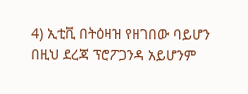4) ኢቲቪ በትዕዛዝ የዘገበው ባይሆን በዚህ ደረጃ ፕሮፖጋንዳ አይሆንም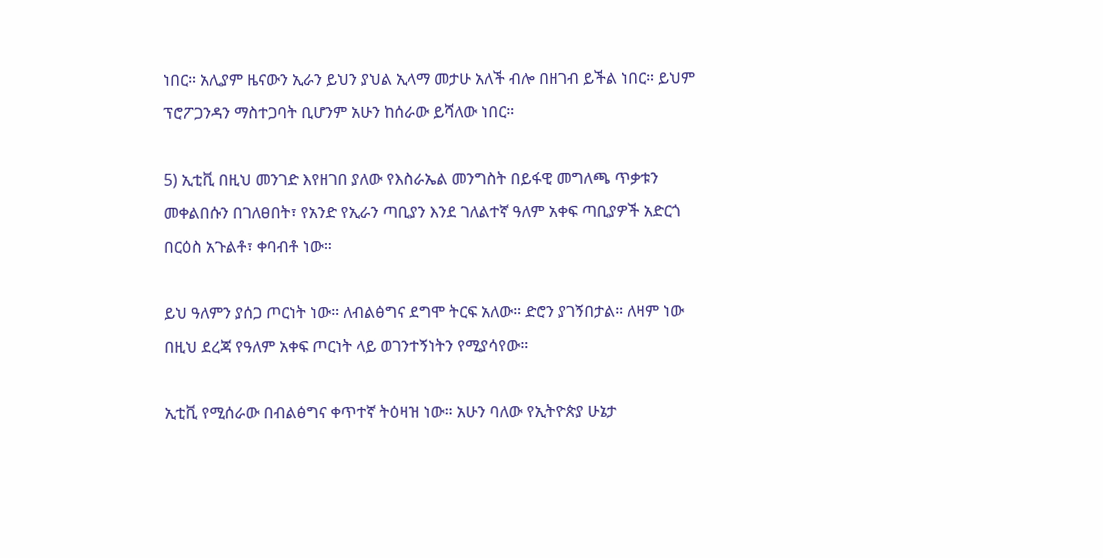ነበር። አሊያም ዜናውን ኢራን ይህን ያህል ኢላማ መታሁ አለች ብሎ በዘገብ ይችል ነበር። ይህም ፕሮፖጋንዳን ማስተጋባት ቢሆንም አሁን ከሰራው ይሻለው ነበር።

5) ኢቲቪ በዚህ መንገድ እየዘገበ ያለው የእስራኤል መንግስት በይፋዊ መግለጫ ጥቃቱን መቀልበሱን በገለፀበት፣ የአንድ የኢራን ጣቢያን እንደ ገለልተኛ ዓለም አቀፍ ጣቢያዎች አድርጎ በርዕስ አጉልቶ፣ ቀባብቶ ነው።

ይህ ዓለምን ያሰጋ ጦርነት ነው። ለብልፅግና ደግሞ ትርፍ አለው። ድሮን ያገኝበታል። ለዛም ነው በዚህ ደረጃ የዓለም አቀፍ ጦርነት ላይ ወገንተኝነትን የሚያሳየው።

ኢቲቪ የሚሰራው በብልፅግና ቀጥተኛ ትዕዛዝ ነው። አሁን ባለው የኢትዮጵያ ሁኔታ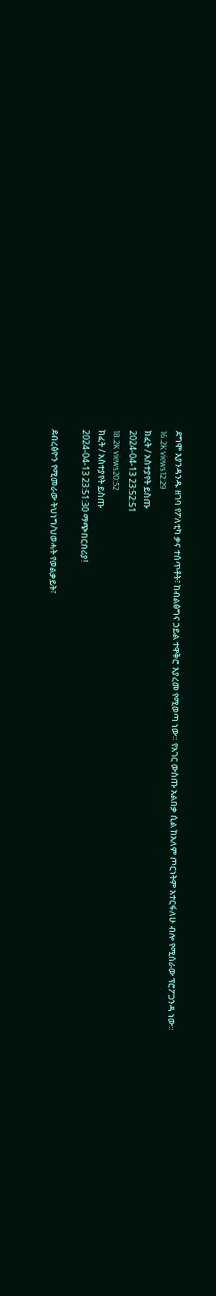ደግሞ እያንዳንዱ ዘገባ የፖለቲካ ቃና ተሰጥቶት፣ ከብልፅግና ኃይል ተዋቅሮ እያረመ የሚወጣ ነው። የአገር ውስጡ አልበቃ ሲል ከአለም ጦርነትም አተርፋለሁ ብሎ የሚሰራው ፕሮፖጋንዳ ነው።
16.2K views12:29
ክፈት / አስተያየት ይስጡ
2024-04-13 23:52:51
18.2K views20:52
ክፈት / አስተያየት ይስጡ
2024-04-13 23:51:30 ማጭበርበሪያ!

ደብረፅዮን የሚመራው ትህነግ/ህወሓት የወልቃይት፣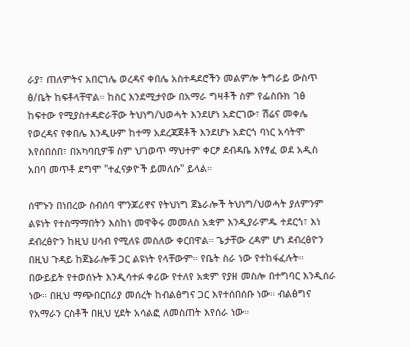ራያ፣ ጠለምትና አበርገሌ ወረዳና ቀበሌ አስተዳደሮችን መልምሎ ትግራይ ውስጥ ፅ/ቤት ከፍቶላቸዋል። ከስር እንደሚታየው በአማራ ግዛቶች ስም የፌስቡክ ገፅ ከፍተው የሚያስተዳድራቸው ትህነግ/ህወሓት እንደሆነ አድርገው፣ ሽሬና መቀሌ የወረዳና የቀበሌ እንዲሁም ከተማ አደረጃጀቶች እንደሆኑ አድርጎ ባነር አሳትሞ እየሰበሰበ፣ በአካባቢዎቹ ስም ህገወጥ ማህተም ቀርፆ ደብዳቤ እየፃፈ ወደ አዲስ አበባ መጥቶ ደግሞ "ተፈናቃዮች ይመለሱ" ይላል።

ሰሞኑን በነበረው ስብሰባ ሞንጆሪኖና የትህነግ ጀኔራሎች ትህነግ/ህወሓት ያለምንም ልዩነት የተስማማበትን እስከነ መዋቅሩ መመለስ አቋም እንዲያራምዱ ተደርጎ፣ እነ ደብረፅዮን ከዚህ ሀሳብ የሚለዩ መስለው ቀርበዋል። ጌታቸው ረዳም ሆነ ደብረፅዮን በዚህ ጉዳይ ከጀኔራሎቹ ጋር ልዩነት የላቸውም። የቤት ስራ ነው የተከፋፈሉት። በውይይት የተወሰኑት እንዲሳተፉ ቀሪው የተለየ አቋም የያዘ መስሎ በተግባር እንዲሰራ ነው። በዚህ ማጭበርበሪያ መሰረት ከብልፅግና ጋር እየተሰበሰቡ ነው። ብልፅግና የአማራን ርስቶች በዚህ ሂደት አሳልፎ ለመስጠት እየሰራ ነው።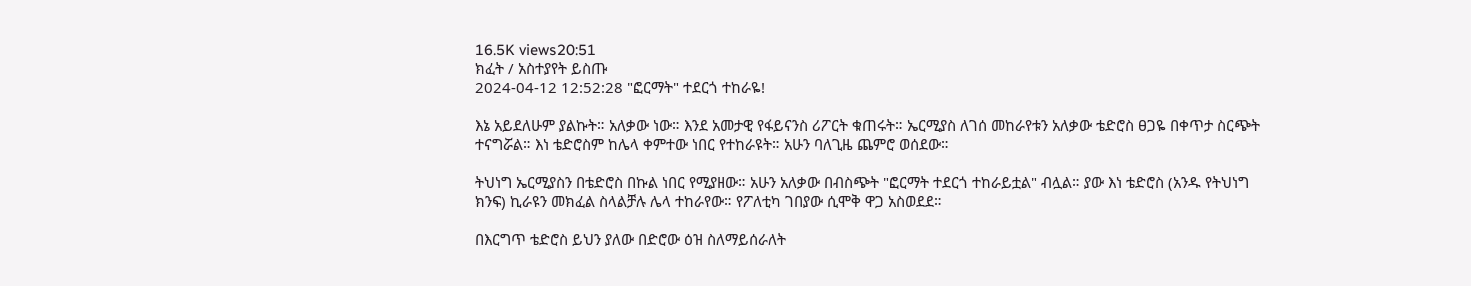16.5K views20:51
ክፈት / አስተያየት ይስጡ
2024-04-12 12:52:28 "ፎርማት" ተደርጎ ተከራዬ!

እኔ አይደለሁም ያልኩት። አለቃው ነው። እንደ አመታዊ የፋይናንስ ሪፖርት ቁጠሩት። ኤርሚያስ ለገሰ መከራየቱን አለቃው ቴድሮስ ፀጋዬ በቀጥታ ስርጭት ተናግሯል። እነ ቴድሮስም ከሌላ ቀምተው ነበር የተከራዩት። አሁን ባለጊዜ ጨምሮ ወሰደው።

ትህነግ ኤርሚያስን በቴድሮስ በኩል ነበር የሚያዘው። አሁን አለቃው በብስጭት "ፎርማት ተደርጎ ተከራይቷል" ብሏል። ያው እነ ቴድሮስ (አንዱ የትህነግ ክንፍ) ኪራዩን መክፈል ስላልቻሉ ሌላ ተከራየው። የፖለቲካ ገበያው ሲሞቅ ዋጋ አስወደደ።

በእርግጥ ቴድሮስ ይህን ያለው በድሮው ዕዝ ስለማይሰራለት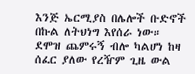እንጅ ኤርሚያስ በሌሎች ቡድኖች በኩል ለትህነግ እየሰራ ነው። ደሞዝ ጨምሩኝ ብሎ ካልሆነ ከዛ ሰፈር ያለው የረዥም ጊዜ ውል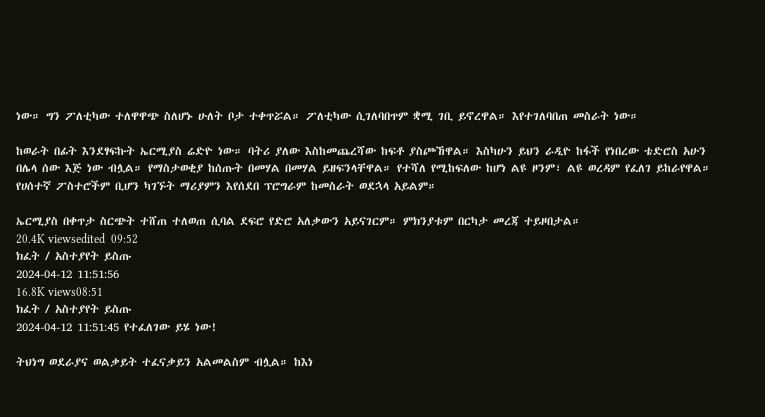ነው። ግን ፖለቲካው ተለዋዋጭ ስለሆኑ ሁለት ቦታ ተቀጥሯል። ፖለቲካው ሲገለባበጥም ቋሚ ገቢ ይኖረዋል። እየተገለባበጠ መስራት ነው።

ከወራት በፊት እንደፃፍኩት ኤርሚያስ ሬድዮ ነው። ባትሪ ያለው እስከመጨረሻው ከፍቶ ያስጮኸዋል። እስካሁን ይህን ራዲዮ ከፋች የነበረው ቴድሮስ አሁን በሌላ ሰው እጅ ነው ብሏል። የማስታወቂያ ከሰጡት በመሃል በመሃል ይዘፍንላቸዋል። የተሻለ የሚከፍለው ከሆነ ልዩ ዞንም፣ ልዩ ወረዳም የፈለገ ይከራየዋል። የሀሰተኛ ፖስተሮችም ቢሆን ካገኙት ማሪያምን እየሰደበ ፕሮግራም ከመስራት ወደኋላ አይልም።

ኤርሚያስ በቀጥታ ስርጭት ተሸጠ ተለወጠ ሲባል ደፍሮ የድሮ አለቃውን አይናገርም። ምክንያቱም በርካታ መረጃ ተይዞበታል።
20.4K viewsedited  09:52
ክፈት / አስተያየት ይስጡ
2024-04-12 11:51:56
16.8K views08:51
ክፈት / አስተያየት ይስጡ
2024-04-12 11:51:45 የተፈለገው ይሄ ነው!

ትህነግ ወደራያና ወልቃይት ተፈናቃይን አልመልስም ብሏል። ከእነ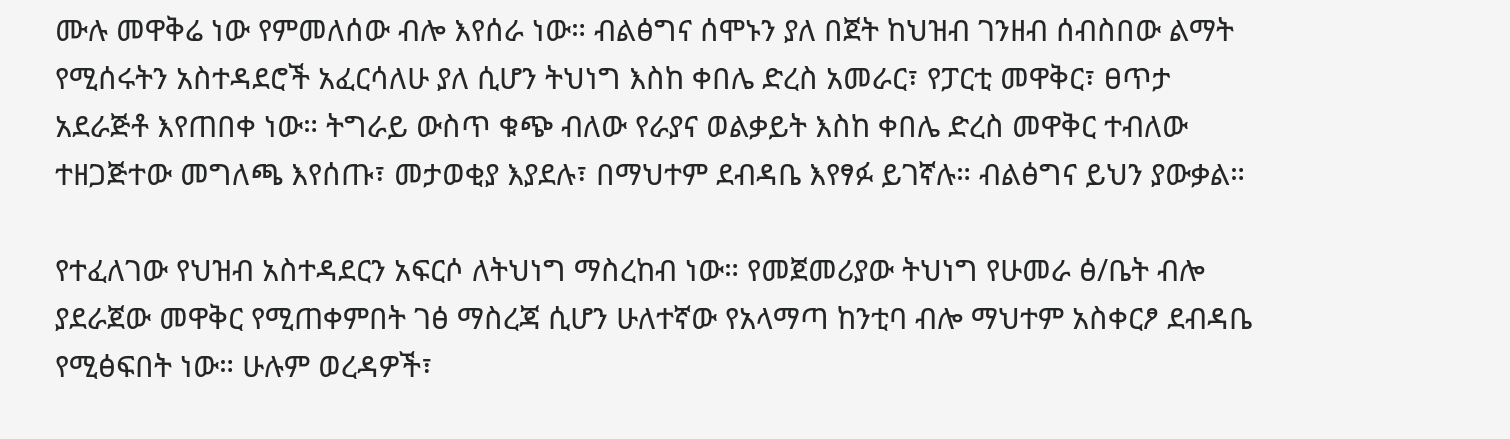ሙሉ መዋቅሬ ነው የምመለሰው ብሎ እየሰራ ነው። ብልፅግና ሰሞኑን ያለ በጀት ከህዝብ ገንዘብ ሰብስበው ልማት የሚሰሩትን አስተዳደሮች አፈርሳለሁ ያለ ሲሆን ትህነግ እስከ ቀበሌ ድረስ አመራር፣ የፓርቲ መዋቅር፣ ፀጥታ አደራጅቶ እየጠበቀ ነው። ትግራይ ውስጥ ቁጭ ብለው የራያና ወልቃይት እስከ ቀበሌ ድረስ መዋቅር ተብለው ተዘጋጅተው መግለጫ እየሰጡ፣ መታወቂያ እያደሉ፣ በማህተም ደብዳቤ እየፃፉ ይገኛሉ። ብልፅግና ይህን ያውቃል።

የተፈለገው የህዝብ አስተዳደርን አፍርሶ ለትህነግ ማስረከብ ነው። የመጀመሪያው ትህነግ የሁመራ ፅ/ቤት ብሎ ያደራጀው መዋቅር የሚጠቀምበት ገፅ ማስረጃ ሲሆን ሁለተኛው የአላማጣ ከንቲባ ብሎ ማህተም አስቀርፆ ደብዳቤ የሚፅፍበት ነው። ሁሉም ወረዳዎች፣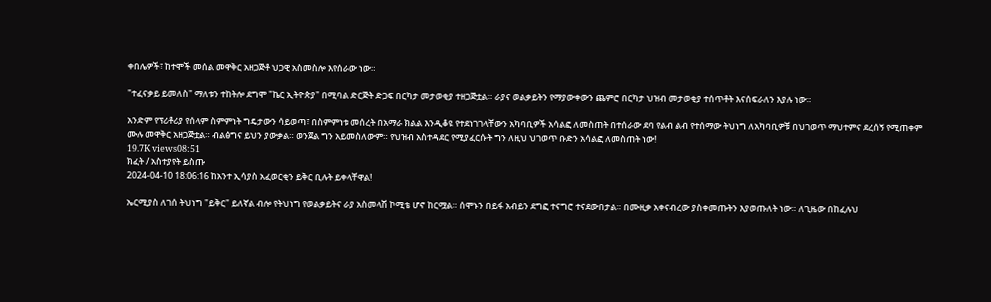ቀበሌዎች፣ ከተሞች መሰል መዋቅር አዘጋጅቶ ህጋዊ አስመስሎ እየሰራው ነው።

"ተፈናቃይ ይመለስ" ማለቱን ተከትሎ ደግሞ "ኬር ኢትዮጵያ" በሚባል ድርጅት ድጋፍ በርካታ መታወቂያ ተዘጋጅቷል። ራያና ወልቃይትን የማያውቀውን ጨምሮ በርካታ ህዝብ መታወቂያ ተሰጥቶት እናሰፍራለን እያሉ ነው።

አንድም የፕሪቶሪያ የሰላም ስምምነት ግዴታውን ሳይወጣ፣ በስምምነቱ መሰረት በአማራ ክልል እንዲቆዩ የተደነገገላቸውን አካባቢዎች አሳልፎ ለመስጠት በተሰራው ደባ የልብ ልብ የተሰማው ትህነግ ለአካባቢዎቹ በህገወጥ ማህተምና ደረሰኝ የሚጠቀም ሙሉ መዋቅር አዘጋጅቷል። ብልፅግና ይህን ያውቃል። ወንጀል ግን አይመስለውም። የህዝብ አስተዳደር የሚያፈርሱት ግን ለዚህ ህገወጥ ቡድን አሳልፎ ለመስጠት ነው!
19.7K views08:51
ክፈት / አስተያየት ይስጡ
2024-04-10 18:06:16 ከአንተ ኢሳያስ አፈወርቂን ይቅር ቢሉት ይቀላቸዋል!

ኤርሚያስ ለገሰ ትህነግ "ይቅር" ይለኛል ብሎ የትህነግ የወልቃይትና ራያ አስመላሽ ኮሚቴ ሆኖ ከርሟል። ሰሞኑን በይፋ አብይን ደግፎ ተናግሮ ተናደውበታል። በሙዚቃ አቀናብረው ያስቀመጡትን እያወጡለት ነው። ለጊዜው በከፈሉህ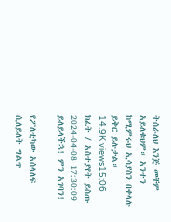ትሰራለህ እንጅ መቸም አይለቁህም። አንተን ከሚምሩህ ኢሳያስን በቀላሉ ይቅር ይሉታል።
14.9K views15:06
ክፈት / አስተያየት ይስጡ
2024-04-08 17:30:09 ይለይላችኋ! ምን አገባን!

የፖለቲካው አሰላለፍ ሲለይለት ግልጥ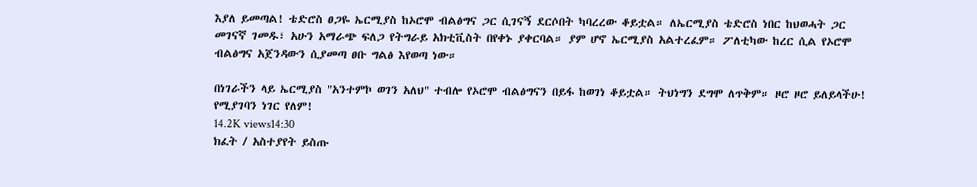እያለ ይመጣል! ቴድሮስ ፀጋዬ ኤርሚያስ ከኦሮሞ ብልፅግና ጋር ሲገናኝ ደርሶበት ካባረረው ቆይቷል። ለኤርሚያስ ቴድሮስ ነበር ከህወሓት ጋር መገናኛ ገመዱ፣ አሁን አማራጭ ፍለጋ የትግራይ አክቲቪስት በየቀኑ ያቀርባል። ያም ሆኖ ኤርሚያስ አልተረፈም። ፖለቲካው ከረር ሲል የኦሮሞ ብልፅግና አጀንዳውን ሲያመጣ ፀቡ ግልፅ እየወጣ ነው።

በነገራችን ላይ ኤርሚያስ "አንተምኮ ወገን አለህ" ተብሎ የኦሮሞ ብልፅግናን በይፋ ከወገነ ቆይቷል። ትህነግን ደግሞ ለጥቅም። ዞሮ ዞሮ ይለይላችሁ! የሚያገባን ነገር የለም!
14.2K views14:30
ክፈት / አስተያየት ይስጡ